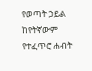የወጣት ኃይል ከየትኛውም የተፈጥሮ ሐብት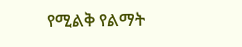የሚልቅ የልማት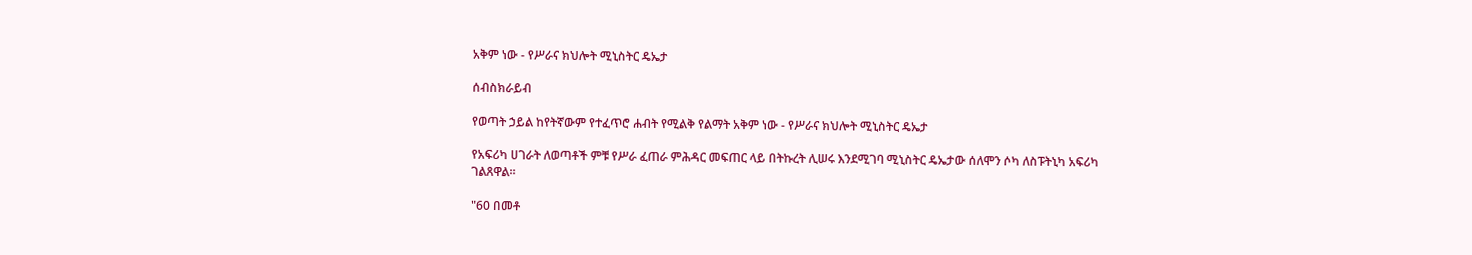አቅም ነው - የሥራና ክህሎት ሚኒስትር ዴኤታ

ሰብስክራይብ

የወጣት ኃይል ከየትኛውም የተፈጥሮ ሐብት የሚልቅ የልማት አቅም ነው - የሥራና ክህሎት ሚኒስትር ዴኤታ

የአፍሪካ ሀገራት ለወጣቶች ምቹ የሥራ ፈጠራ ምሕዳር መፍጠር ላይ በትኩረት ሊሠሩ እንደሚገባ ሚኒስትር ዴኤታው ሰለሞን ሶካ ለስፑትኒካ አፍሪካ ገልጸዋል።

"60 በመቶ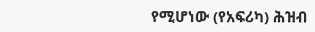የሚሆነው (የአፍሪካ) ሕዝብ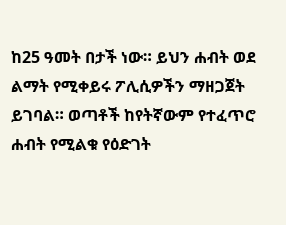ከ25 ዓመት በታች ነው። ይህን ሐብት ወደ ልማት የሚቀይሩ ፖሊሲዎችን ማዘጋጀት ይገባል። ወጣቶች ከየትኛውም የተፈጥሮ ሐብት የሚልቁ የዕድገት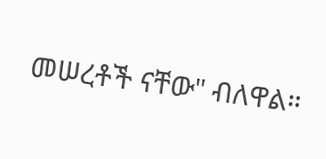መሠረቶች ናቸው" ብለዋል።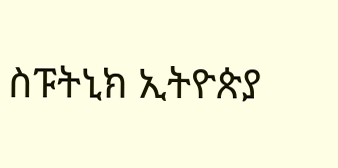ስፑትኒክ ኢትዮጵያ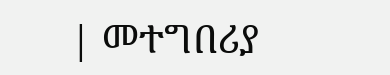| መተግበሪያ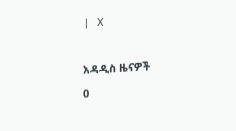| X

አዳዲስ ዜናዎች
0